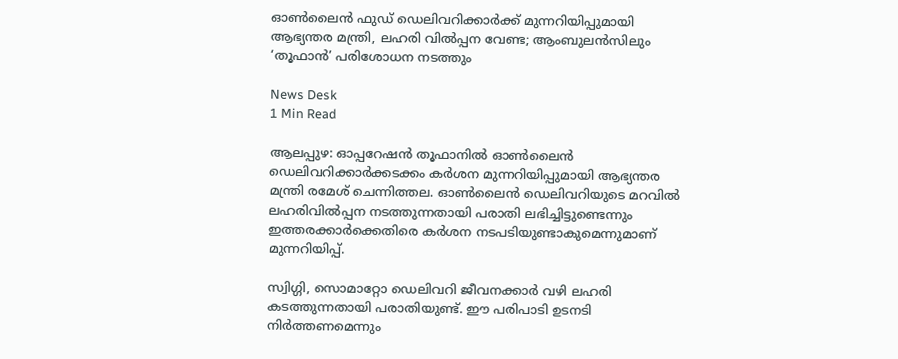ഓൺലൈൻ ഫുഡ് ഡെലിവറിക്കാർക്ക് മുന്നറിയിപ്പുമായി ആഭ്യന്തര മന്ത്രി, ലഹരി വിൽപ്പന വേണ്ട; ആംബുലൻസിലും ‘തൂഫാൻ’ പരിശോധന നടത്തും

News Desk
1 Min Read

ആലപ്പുഴ: ഓപ്പറേഷൻ തൂഫാനിൽ ഓൺലൈൻ ഡെലിവറിക്കാർക്കടക്കം കർശന മുന്നറിയിപ്പുമായി ആഭ്യന്തര മന്ത്രി രമേശ് ചെന്നിത്തല. ഓൺലൈൻ ഡെലിവറിയുടെ മറവിൽ ലഹരിവിൽപ്പന നടത്തുന്നതായി പരാതി ലഭിച്ചിട്ടുണ്ടെന്നും ഇത്തരക്കാർക്കെതിരെ കർശന നടപടിയുണ്ടാകുമെന്നുമാണ് മുന്നറിയിപ്പ്.

സ്വിഗ്ഗി, സൊമാറ്റോ ഡെലിവറി ജീവനക്കാർ വഴി ലഹരി കടത്തുന്നതായി പരാതിയുണ്ട്. ഈ പരിപാടി ഉടനടി നിർത്തണമെന്നും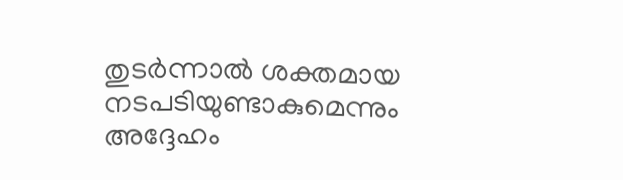തുടർന്നാൽ ശക്തമായ നടപടിയുണ്ടാകുമെന്നും അദ്ദേഹം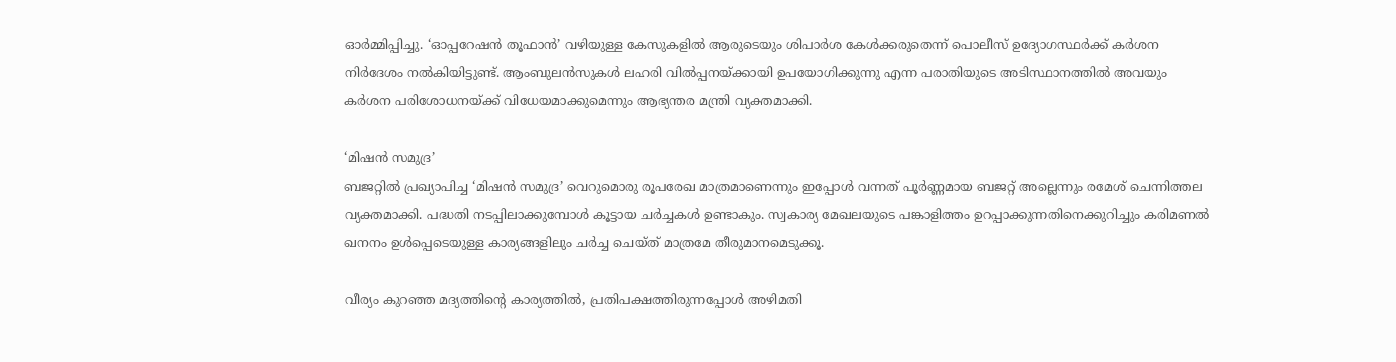ഓർമ്മിപ്പിച്ചു. ‘ഓപ്പറേഷൻ തൂഫാൻ’ വഴിയുള്ള കേസുകളിൽ ആരുടെയും ശിപാർശ കേൾക്കരുതെന്ന് പൊലീസ് ഉദ്യോഗസ്ഥർക്ക് കർശന നിർദേശം നൽകിയിട്ടുണ്ട്. ആംബുലൻസുകൾ ലഹരി വിൽപ്പനയ്ക്കായി ഉപയോഗിക്കുന്നു എന്ന പരാതിയുടെ അടിസ്ഥാനത്തിൽ അവയും കർശന പരിശോധനയ്ക്ക് വിധേയമാക്കുമെന്നും ആഭ്യന്തര മന്ത്രി വ്യക്തമാക്കി.

‘മിഷൻ സമുദ്ര’
ബജറ്റിൽ പ്രഖ്യാപിച്ച ‘മിഷൻ സമുദ്ര’ വെറുമൊരു രൂപരേഖ മാത്രമാണെന്നും ഇപ്പോൾ വന്നത് പൂർണ്ണമായ ബജറ്റ് അല്ലെന്നും രമേശ് ചെന്നിത്തല വ്യക്തമാക്കി. പദ്ധതി നടപ്പിലാക്കുമ്പോൾ കൂട്ടായ ചർച്ചകൾ ഉണ്ടാകും. സ്വകാര്യ മേഖലയുടെ പങ്കാളിത്തം ഉറപ്പാക്കുന്നതിനെക്കുറിച്ചും കരിമണൽ ഖനനം ഉൾപ്പെടെയുള്ള കാര്യങ്ങളിലും ചർച്ച ചെയ്ത് മാത്രമേ തീരുമാനമെടുക്കൂ.

വീര്യം കുറഞ്ഞ മദ്യത്തിന്റെ കാര്യത്തിൽ, പ്രതിപക്ഷത്തിരുന്നപ്പോൾ അഴിമതി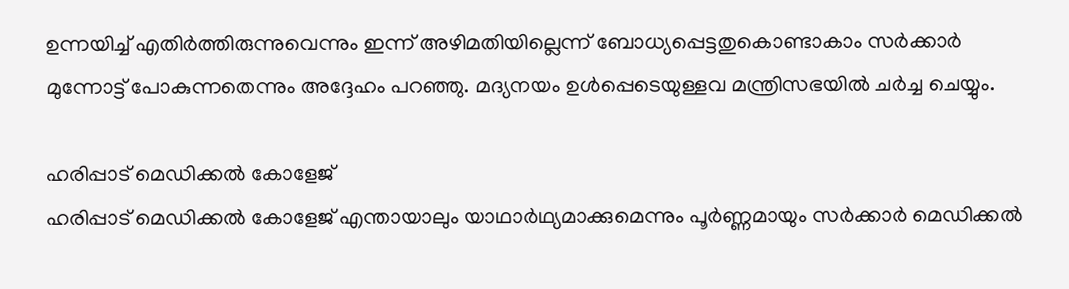ഉന്നയിച്ച് എതിർത്തിരുന്നുവെന്നും ഇന്ന് അഴിമതിയില്ലെന്ന് ബോധ്യപ്പെട്ടതുകൊണ്ടാകാം സർക്കാർ മുന്നോട്ട് പോകുന്നതെന്നും അദ്ദേഹം പറഞ്ഞു. മദ്യനയം ഉൾപ്പെടെയുള്ളവ മന്ത്രിസഭയിൽ ചർച്ച ചെയ്യും.

ഹരിപ്പാട് മെഡിക്കൽ കോളേജ്
ഹരിപ്പാട് മെഡിക്കൽ കോളേജ് എന്തായാലും യാഥാർഥ്യമാക്കുമെന്നും പൂർണ്ണമായും സർക്കാർ മെഡിക്കൽ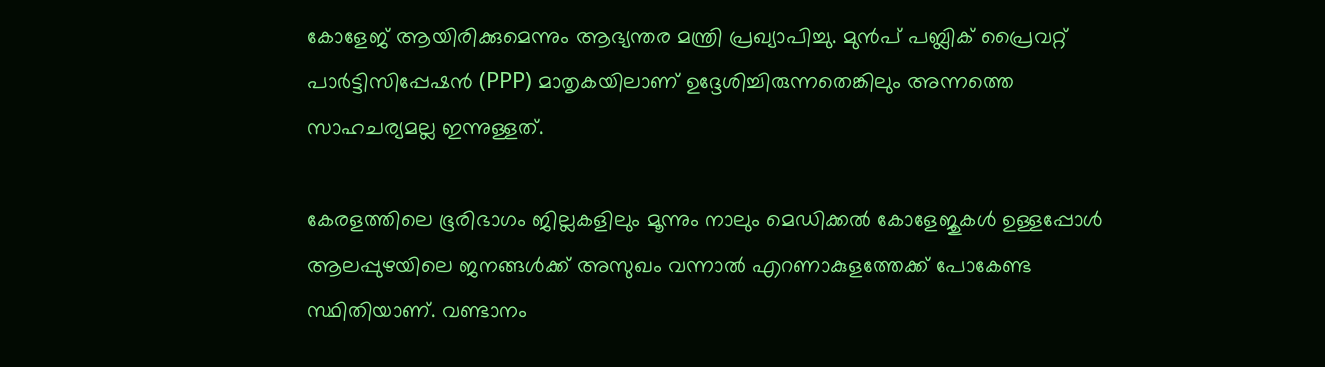കോളേജ് ആയിരിക്കുമെന്നും ആഭ്യന്തര മന്ത്രി പ്രഖ്യാപിച്ചു. മുൻപ് പബ്ലിക് പ്രൈവറ്റ് പാർട്ടിസിപ്പേഷൻ (PPP) മാതൃകയിലാണ് ഉദ്ദേശിച്ചിരുന്നതെങ്കിലും അന്നത്തെ സാഹചര്യമല്ല ഇന്നുള്ളത്.

കേരളത്തിലെ ഭൂരിഭാഗം ജില്ലകളിലും മൂന്നും നാലും മെഡിക്കൽ കോളേജുകൾ ഉള്ളപ്പോൾ ആലപ്പുഴയിലെ ജനങ്ങൾക്ക് അസുഖം വന്നാൽ എറണാകുളത്തേക്ക് പോകേണ്ട സ്ഥിതിയാണ്. വണ്ടാനം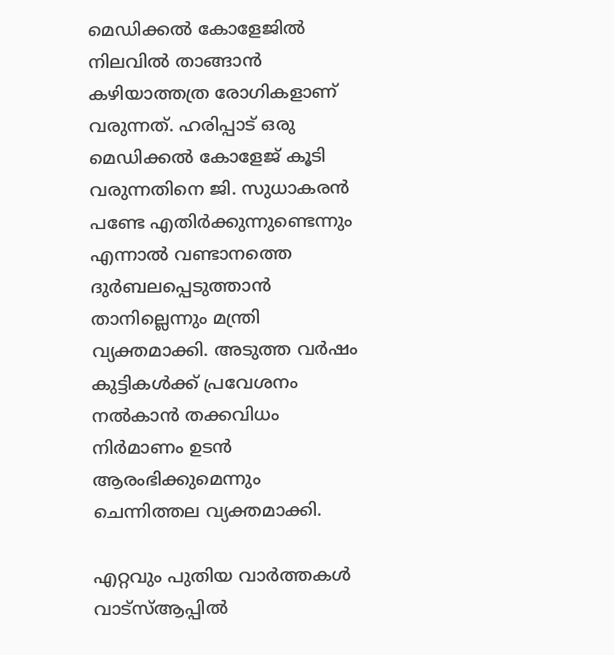മെഡിക്കൽ കോളേജിൽ നിലവിൽ താങ്ങാൻ കഴിയാത്തത്ര രോഗികളാണ് വരുന്നത്. ഹരിപ്പാട് ഒരു മെഡിക്കൽ കോളേജ് കൂടി വരുന്നതിനെ ജി. സുധാകരൻ പണ്ടേ എതിർക്കുന്നുണ്ടെന്നും എന്നാൽ വണ്ടാനത്തെ ദുർബലപ്പെടുത്താൻ താനില്ലെന്നും മന്ത്രി വ്യക്തമാക്കി. അടുത്ത വർഷം കുട്ടികൾക്ക് പ്രവേശനം നൽകാൻ തക്കവിധം നിർമാണം ഉടൻ ആരംഭിക്കുമെന്നും ചെന്നിത്തല വ്യക്തമാക്കി.

എറ്റവും പുതിയ വാർത്തകൾ വാട്സ്ആപ്പിൽ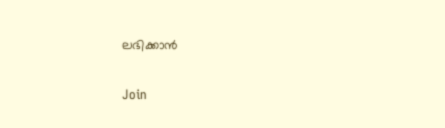ലഭിക്കാൻ

Join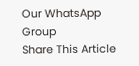Our WhatsApp Group
Share This Article